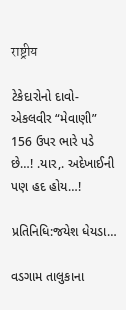राष्ट्रीय

ટેકેદારોનો દાવો-એકલવીર “મેવાણી” 156 ઉપર ભારે પડે છે…! .યાર,. અદેખાઈની પણ હદ હોય…!

પ્રતિનિધિ:જયેશ ધેયડા…

વડગામ તાલુકાના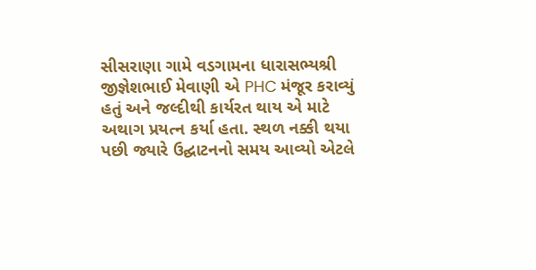સીસરાણા ગામે વડગામના ધારાસભ્યશ્રી જીજ્ઞેશભાઈ મેવાણી એ PHC મંજૂર કરાવ્યું હતું અને જલ્દીથી કાર્યરત થાય એ માટે અથાગ પ્રયત્ન કર્યા હતા. સ્થળ નક્કી થયા પછી જ્યારે ઉદ્ઘાટનનો સમય આવ્યો એટલે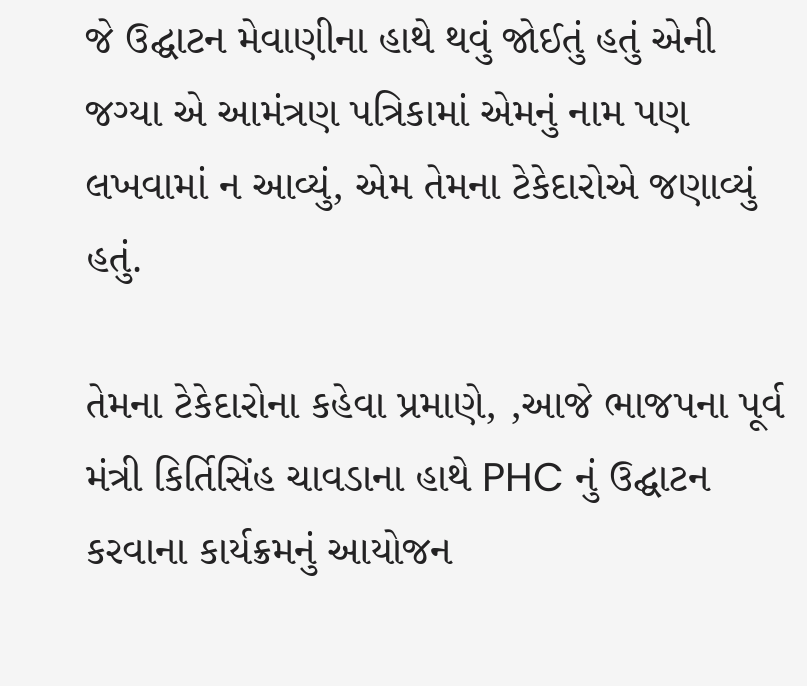જે ઉદ્ઘાટન મેવાણીના હાથે થવું જોઈતું હતું એની જગ્યા એ આમંત્રણ પત્રિકામાં એમનું નામ પણ લખવામાં ન આવ્યું, એમ તેમના ટેકેદારોએ જણાવ્યું હતું.

તેમના ટેકેદારોના કહેવા પ્રમાણે, ,આજે ભાજપના પૂર્વ મંત્રી કિર્તિસિંહ ચાવડાના હાથે PHC નું ઉદ્ઘાટન કરવાના કાર્યક્રમનું આયોજન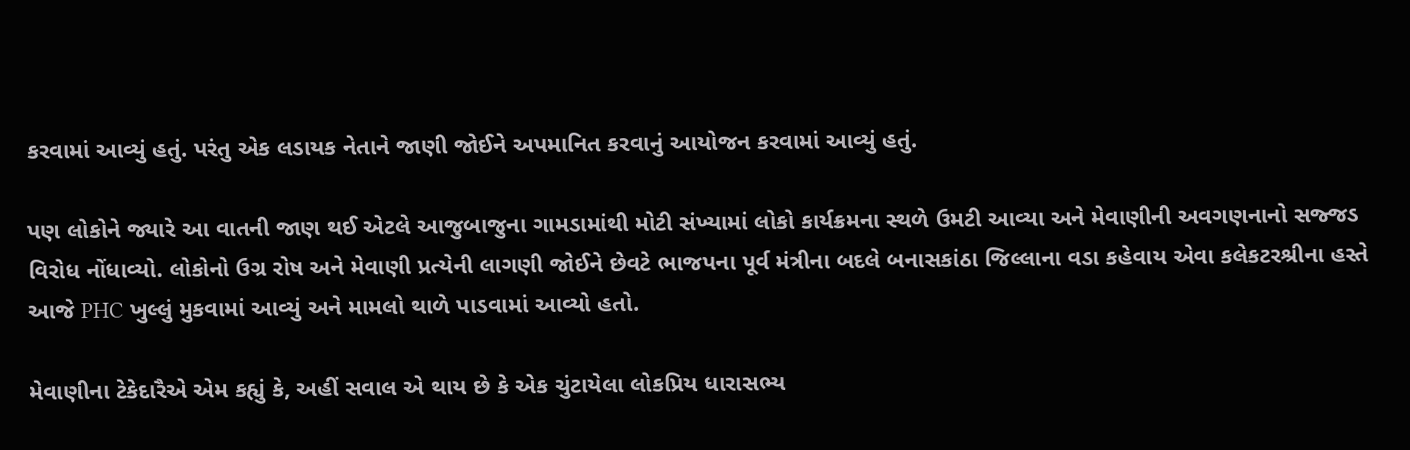કરવામાં આવ્યું હતું. પરંતુ એક લડાયક નેતાને જાણી જોઈને અપમાનિત કરવાનું આયોજન કરવામાં આવ્યું હતું.

પણ લોકોને જ્યારે આ વાતની જાણ થઈ એટલે આજુબાજુના ગામડામાંથી મોટી સંખ્યામાં લોકો કાર્યક્રમના સ્થળે ઉમટી આવ્યા અને મેવાણીની અવગણનાનો સજ્જડ વિરોધ નોંધાવ્યો. લોકોનો ઉગ્ર રોષ અને મેવાણી પ્રત્યેની લાગણી જોઈને છેવટે ભાજપના પૂર્વ મંત્રીના બદલે બનાસકાંઠા જિલ્લાના વડા કહેવાય એવા કલેકટરશ્રીના હસ્તે આજે PHC ખુલ્લું મુકવામાં આવ્યું અને મામલો થાળે પાડવામાં આવ્યો હતો.

મેવાણીના ટેકેદારૈએ એમ કહ્યું કે, અહીં સવાલ એ થાય છે કે એક ચુંટાયેલા લોકપ્રિય ધારાસભ્ય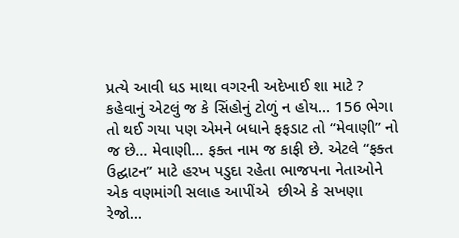પ્રત્યે આવી ધડ માથા વગરની અદેખાઈ શા માટે ? કહેવાનું એટલું જ કે સિંહોનું ટોળું ન હોય… 156 ભેગા તો થઈ ગયા પણ એમને બધાને ફફડાટ તો “મેવાણી” નો જ છે… મેવાણી… ફક્ત નામ જ કાફી છે. એટલે “ફક્ત ઉદ્ઘાટન” માટે હરખ પડુદા રહેતા ભાજપના નેતાઓને એક વણમાંગી સલાહ આપીંએ  છીએ કે સખણા રેજો…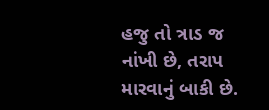હજુ તો ત્રાડ જ નાંખી છે, તરાપ મારવાનું બાકી છે.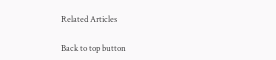Related Articles

Back to top button